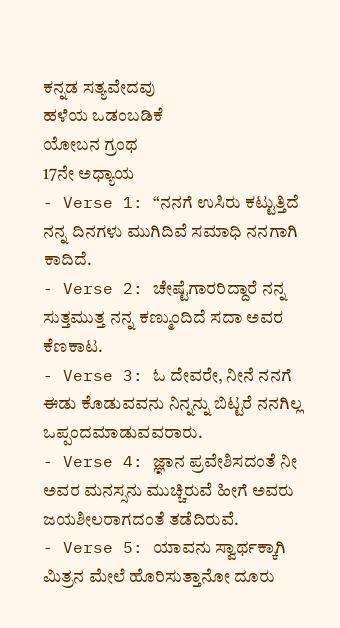ಕನ್ನಡ ಸತ್ಯವೇದವು
ಹಳೆಯ ಒಡಂಬಡಿಕೆ
ಯೋಬನ ಗ್ರಂಥ
17ನೇ ಅಧ್ಯಾಯ
- Verse 1: “ನನಗೆ ಉಸಿರು ಕಟ್ಟುತ್ತಿದೆ ನನ್ನ ದಿನಗಳು ಮುಗಿದಿವೆ ಸಮಾಧಿ ನನಗಾಗಿ ಕಾದಿದೆ.
- Verse 2: ಚೇಷ್ಟೆಗಾರರಿದ್ದಾರೆ ನನ್ನ ಸುತ್ತಮುತ್ತ ನನ್ನ ಕಣ್ಮುಂದಿದೆ ಸದಾ ಅವರ ಕೆಣಕಾಟ.
- Verse 3: ಓ ದೇವರೇ, ನೀನೆ ನನಗೆ ಈಡು ಕೊಡುವವನು ನಿನ್ನನ್ನು ಬಿಟ್ಟರೆ ನನಗಿಲ್ಲ ಒಪ್ಪಂದಮಾಡುವವರಾರು.
- Verse 4: ಜ್ಞಾನ ಪ್ರವೇಶಿಸದಂತೆ ನೀ ಅವರ ಮನಸ್ಸನು ಮುಚ್ಚಿರುವೆ ಹೀಗೆ ಅವರು ಜಯಶೀಲರಾಗದಂತೆ ತಡೆದಿರುವೆ.
- Verse 5: ಯಾವನು ಸ್ವಾರ್ಥಕ್ಕಾಗಿ ಮಿತ್ರನ ಮೇಲೆ ಹೊರಿಸುತ್ತಾನೋ ದೂರು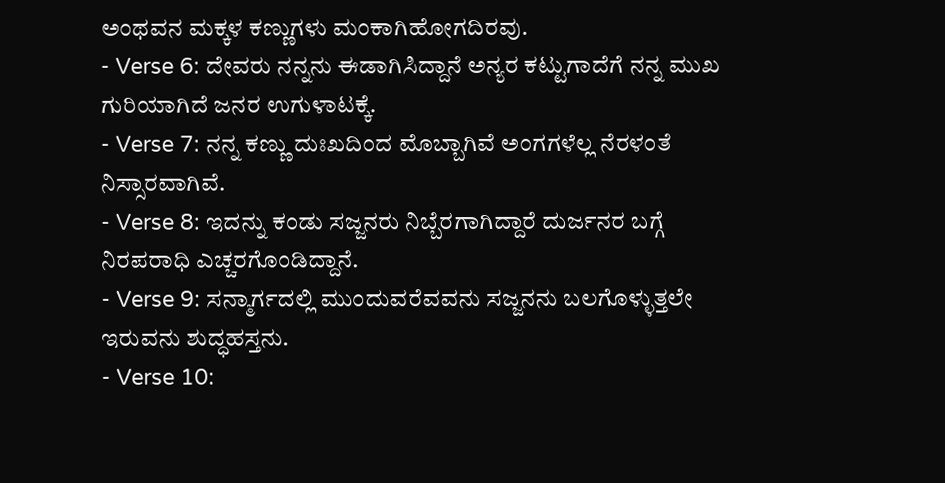ಅಂಥವನ ಮಕ್ಕಳ ಕಣ್ಣುಗಳು ಮಂಕಾಗಿಹೋಗದಿರವು.
- Verse 6: ದೇವರು ನನ್ನನು ಈಡಾಗಿಸಿದ್ದಾನೆ ಅನ್ಯರ ಕಟ್ಟುಗಾದೆಗೆ ನನ್ನ ಮುಖ ಗುರಿಯಾಗಿದೆ ಜನರ ಉಗುಳಾಟಕ್ಕೆ.
- Verse 7: ನನ್ನ ಕಣ್ಣು ದುಃಖದಿಂದ ಮೊಬ್ಬಾಗಿವೆ ಅಂಗಗಳೆಲ್ಲ ನೆರಳಂತೆ ನಿಸ್ಸಾರವಾಗಿವೆ.
- Verse 8: ಇದನ್ನು ಕಂಡು ಸಜ್ಜನರು ನಿಬ್ಬೆರಗಾಗಿದ್ದಾರೆ ದುರ್ಜನರ ಬಗ್ಗೆ ನಿರಪರಾಧಿ ಎಚ್ಚರಗೊಂಡಿದ್ದಾನೆ.
- Verse 9: ಸನ್ಮಾರ್ಗದಲ್ಲಿ ಮುಂದುವರೆವವನು ಸಜ್ಜನನು ಬಲಗೊಳ್ಳುತ್ತಲೇ ಇರುವನು ಶುದ್ಧಹಸ್ತನು.
- Verse 10: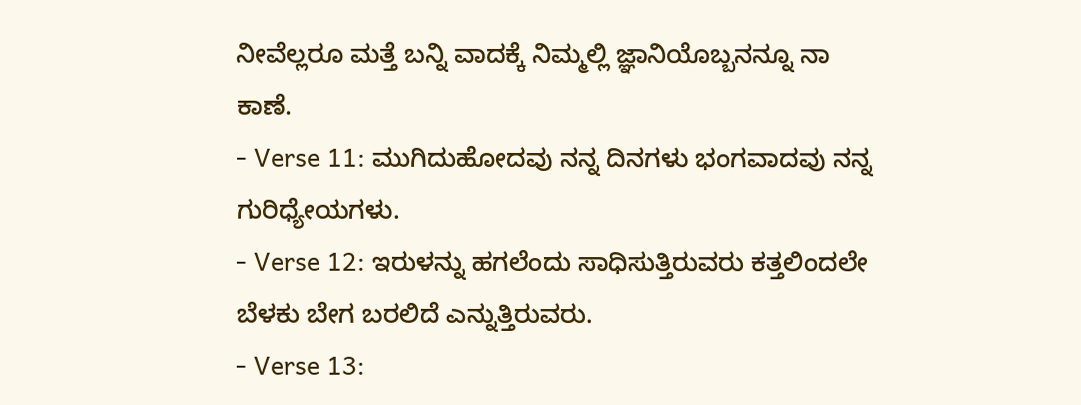ನೀವೆಲ್ಲರೂ ಮತ್ತೆ ಬನ್ನಿ ವಾದಕ್ಕೆ ನಿಮ್ಮಲ್ಲಿ ಜ್ಞಾನಿಯೊಬ್ಬನನ್ನೂ ನಾ ಕಾಣೆ.
- Verse 11: ಮುಗಿದುಹೋದವು ನನ್ನ ದಿನಗಳು ಭಂಗವಾದವು ನನ್ನ ಗುರಿಧ್ಯೇಯಗಳು.
- Verse 12: ಇರುಳನ್ನು ಹಗಲೆಂದು ಸಾಧಿಸುತ್ತಿರುವರು ಕತ್ತಲಿಂದಲೇ ಬೆಳಕು ಬೇಗ ಬರಲಿದೆ ಎನ್ನುತ್ತಿರುವರು.
- Verse 13: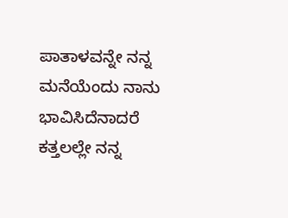ಪಾತಾಳವನ್ನೇ ನನ್ನ ಮನೆಯೆಂದು ನಾನು ಭಾವಿಸಿದೆನಾದರೆ ಕತ್ತಲಲ್ಲೇ ನನ್ನ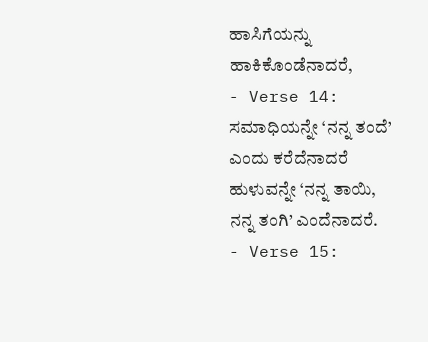ಹಾಸಿಗೆಯನ್ನು ಹಾಕಿಕೊಂಡೆನಾದರೆ,
- Verse 14: ಸಮಾಧಿಯನ್ನೇ ‘ನನ್ನ ತಂದೆ’ ಎಂದು ಕರೆದೆನಾದರೆ ಹುಳುವನ್ನೇ ‘ನನ್ನ ತಾಯಿ, ನನ್ನ ತಂಗಿ’ ಎಂದೆನಾದರೆ.
- Verse 15: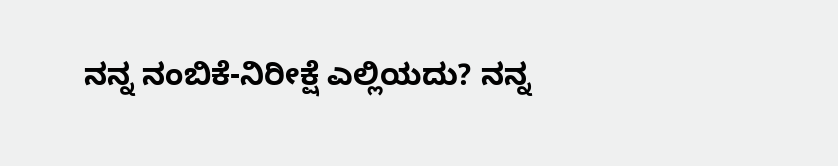ನನ್ನ ನಂಬಿಕೆ-ನಿರೀಕ್ಷೆ ಎಲ್ಲಿಯದು? ನನ್ನ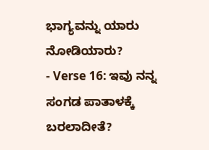ಭಾಗ್ಯವನ್ನು ಯಾರು ನೋಡಿಯಾರು?
- Verse 16: ಇವು ನನ್ನ ಸಂಗಡ ಪಾತಾಳಕ್ಕೆ ಬರಲಾದೀತೆ?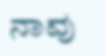ನಾವು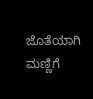ಜೊತೆಯಾಗಿ ಮಣ್ಣಿಗೆ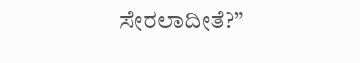ಸೇರಲಾದೀತೆ?”